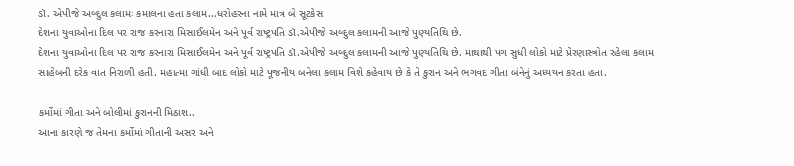ડૉ. એપીજે અબ્દુલ કલામઃ કમાલના હતા કલામ...ધરોહરના નામે માત્ર બે સૂટકેસ
દેશના યુવાઓના દિલ પર રાજ કરનારા મિસાઈલમેન અને પૂર્વ રાષ્ટ્રપતિ ડૉ.એપીજે અબ્દુલ કલામની આજે પુણ્યતિથિ છે.
દેશના યુવાઓના દિલ પર રાજ કરનારા મિસાઈલમેન અને પૂર્વ રાષ્ટ્રપતિ ડૉ.એપીજે અબ્દુલ કલામની આજે પુણ્યતિથિ છે. માથાથી પગ સુધી લોકો માટે પ્રેરણાસ્ત્રોત રહેલા કલામ સાહેબની દરેક વાત નિરાળી હતી. મહાત્મા ગાંધી બાદ લોકો માટે પૂજનીય બનેલા કલામ વિશે કહેવાય છે કે તે કુરાન અને ભગવદ ગીતા બંનેનું અધ્યયન કરતા હતા.

કર્મોમાં ગીતા અને બોલીમાં કુરાનની મિઠાશ..
આના કારણે જ તેમના કર્મોમાં ગીતાની અસર અને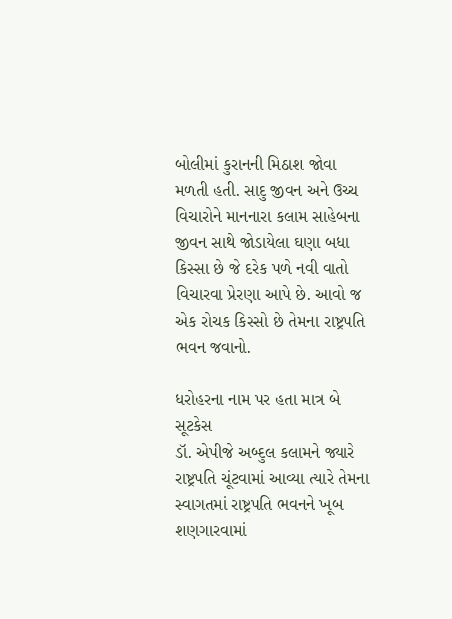બોલીમાં કુરાનની મિઠાશ જોવા મળતી હતી. સાદુ જીવન અને ઉચ્ચ વિચારોને માનનારા કલામ સાહેબના જીવન સાથે જોડાયેલા ઘણા બધા કિસ્સા છે જે દરેક પળે નવી વાતો વિચારવા પ્રેરણા આપે છે. આવો જ એક રોચક કિસ્સો છે તેમના રાષ્ટ્રપતિ ભવન જવાનો.

ધરોહરના નામ પર હતા માત્ર બે સૂટકેસ
ડૉ. એપીજે અબ્દુલ કલામને જ્યારે રાષ્ટ્રપતિ ચૂંટવામાં આવ્યા ત્યારે તેમના સ્વાગતમાં રાષ્ટ્રપતિ ભવનને ખૂબ શણગારવામાં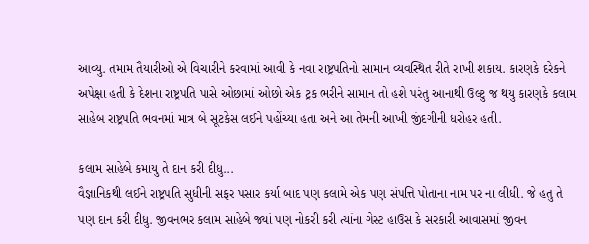આવ્યુ. તમામ તૈયારીઓ એ વિચારીને કરવામાં આવી કે નવા રાષ્ટ્રપતિનો સામાન વ્યવસ્થિત રીતે રાખી શકાય. કારણકે દરેકને અપેક્ષા હતી કે દેશના રાષ્ટ્રપતિ પાસે ઓછામાં ઓછો એક ટ્રક ભરીને સામાન તો હશે પરંતુ આનાથી ઉલ્ટુ જ થયુ કારણકે કલામ સાહેબ રાષ્ટ્રપતિ ભવનમાં માત્ર બે સૂટકેસ લઈને પહોંચ્યા હતા અને આ તેમની આખી જીંદગીની ધરોહર હતી.

કલામ સાહેબે કમાયુ તે દાન કરી દીધુ...
વૈજ્ઞાનિકથી લઈને રાષ્ટ્રપતિ સુધીની સફર પસાર કર્યા બાદ પણ કલામે એક પણ સંપત્તિ પોતાના નામ પર ના લીધી. જે હતુ તે પણ દાન કરી દીધુ. જીવનભર કલામ સાહેબે જ્યાં પણ નોકરી કરી ત્યાંના ગેસ્ટ હાઉસ કે સરકારી આવાસમાં જીવન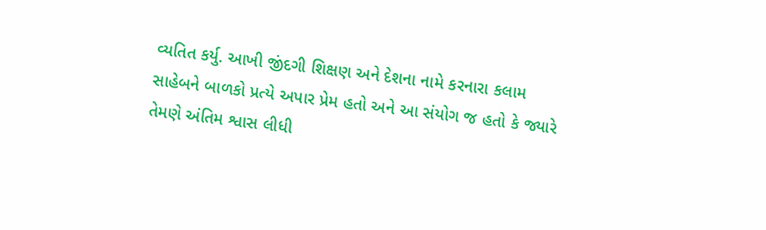વ્યતિત કર્યુ. આખી જીંદગી શિક્ષણ અને દેશના નામે કરનારા કલામ સાહેબને બાળકો પ્રત્યે અપાર પ્રેમ હતો અને આ સંયોગ જ હતો કે જ્યારે તેમણે અંતિમ શ્વાસ લીધી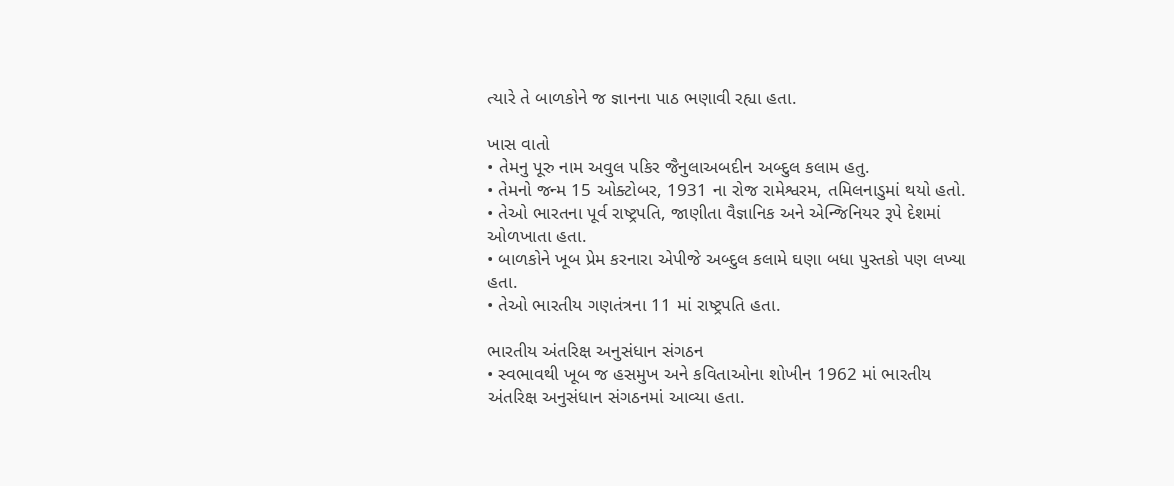ત્યારે તે બાળકોને જ જ્ઞાનના પાઠ ભણાવી રહ્યા હતા.

ખાસ વાતો
• તેમનુ પૂરુ નામ અવુલ પકિર જૈનુલાઅબદીન અબ્દુલ કલામ હતુ.
• તેમનો જન્મ 15 ઓક્ટોબર, 1931 ના રોજ રામેશ્વરમ, તમિલનાડુમાં થયો હતો.
• તેઓ ભારતના પૂર્વ રાષ્ટ્રપતિ, જાણીતા વૈજ્ઞાનિક અને એન્જિનિયર રૂપે દેશમાં ઓળખાતા હતા.
• બાળકોને ખૂબ પ્રેમ કરનારા એપીજે અબ્દુલ કલામે ઘણા બધા પુસ્તકો પણ લખ્યા હતા.
• તેઓ ભારતીય ગણતંત્રના 11 માં રાષ્ટ્રપતિ હતા.

ભારતીય અંતરિક્ષ અનુસંધાન સંગઠન
• સ્વભાવથી ખૂબ જ હસમુખ અને કવિતાઓના શોખીન 1962 માં ભારતીય અંતરિક્ષ અનુસંધાન સંગઠનમાં આવ્યા હતા.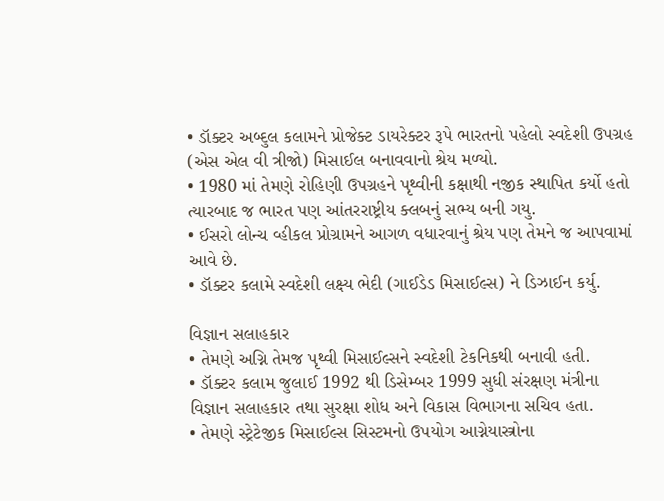• ડૉક્ટર અબ્દુલ કલામને પ્રોજેક્ટ ડાયરેક્ટર રૂપે ભારતનો પહેલો સ્વદેશી ઉપગ્રહ (એસ એલ વી ત્રીજો) મિસાઈલ બનાવવાનો શ્રેય મળ્યો.
• 1980 માં તેમણે રોહિણી ઉપગ્રહને પૃથ્વીની કક્ષાથી નજીક સ્થાપિત કર્યો હતો ત્યારબાદ જ ભારત પણ આંતરરાષ્ટ્રીય ક્લબનું સભ્ય બની ગયુ.
• ઈસરો લોન્ચ વ્હીકલ પ્રોગ્રામને આગળ વધારવાનું શ્રેય પણ તેમને જ આપવામાં આવે છે.
• ડૉક્ટર કલામે સ્વદેશી લક્ષ્ય ભેદી (ગાઈડેડ મિસાઈલ્સ) ને ડિઝાઈન કર્યુ.

વિજ્ઞાન સલાહકાર
• તેમણે અગ્નિ તેમજ પૃથ્વી મિસાઈલ્સને સ્વદેશી ટેકનિકથી બનાવી હતી.
• ડૉક્ટર કલામ જુલાઈ 1992 થી ડિસેમ્બર 1999 સુધી સંરક્ષણ મંત્રીના વિજ્ઞાન સલાહકાર તથા સુરક્ષા શોધ અને વિકાસ વિભાગના સચિવ હતા.
• તેમણે સ્ટ્રેટેજીક મિસાઈલ્સ સિસ્ટમનો ઉપયોગ આગ્નેયાસ્ત્રોના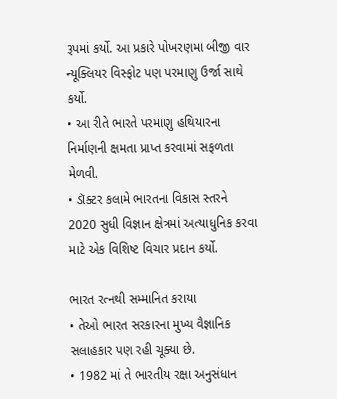રૂપમાં કર્યો. આ પ્રકારે પોખરણમા બીજી વાર ન્યૂક્લિયર વિસ્ફોટ પણ પરમાણુ ઉર્જા સાથે કર્યો.
• આ રીતે ભારતે પરમાણુ હથિયારના નિર્માણની ક્ષમતા પ્રાપ્ત કરવામાં સફળતા મેળવી.
• ડૉક્ટર કલામે ભારતના વિકાસ સ્તરને 2020 સુધી વિજ્ઞાન ક્ષેત્રમાં અત્યાધુનિક કરવા માટે એક વિશિષ્ટ વિચાર પ્રદાન કર્યો.

ભારત રત્નથી સમ્માનિત કરાયા
• તેઓ ભારત સરકારના મુખ્ય વૈજ્ઞાનિક સલાહકાર પણ રહી ચૂક્યા છે.
• 1982 માં તે ભારતીય રક્ષા અનુસંધાન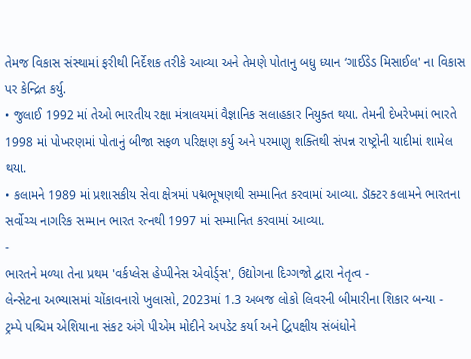તેમજ વિકાસ સંસ્થામાં ફરીથી નિર્દેશક તરીકે આવ્યા અને તેમણે પોતાનુ બધુ ધ્યાન ‘ગાઈડેડ મિસાઈલ' ના વિકાસ પર કેન્દ્રિત કર્યુ.
• જુલાઈ 1992 માં તેઓ ભારતીય રક્ષા મંત્રાલયમાં વૈજ્ઞાનિક સલાહકાર નિયુક્ત થયા. તેમની દેખરેખમાં ભારતે 1998 માં પોખરણમાં પોતાનું બીજા સફળ પરિક્ષણ કર્યુ અને પરમાણુ શક્તિથી સંપન્ન રાષ્ટ્રોની યાદીમાં શામેલ થયા.
• કલામને 1989 માં પ્રશાસકીય સેવા ક્ષેત્રમાં પદ્મભૂષણથી સમ્માનિત કરવામાં આવ્યા. ડૉક્ટર કલામને ભારતના સર્વોચ્ચ નાગરિક સમ્માન ભારત રત્નથી 1997 માં સમ્માનિત કરવામાં આવ્યા.
-
ભારતને મળ્યા તેના પ્રથમ 'વર્કપ્લેસ હેપ્પીનેસ એવોર્ડ્સ', ઉદ્યોગના દિગ્ગજો દ્વારા નેતૃત્વ -
લેન્સેટના અભ્યાસમાં ચોંકાવનારો ખુલાસો, 2023માં 1.3 અબજ લોકો લિવરની બીમારીના શિકાર બન્યા -
ટ્રમ્પે પશ્ચિમ એશિયાના સંકટ અંગે પીએમ મોદીને અપડેટ કર્યા અને દ્વિપક્ષીય સંબંધોને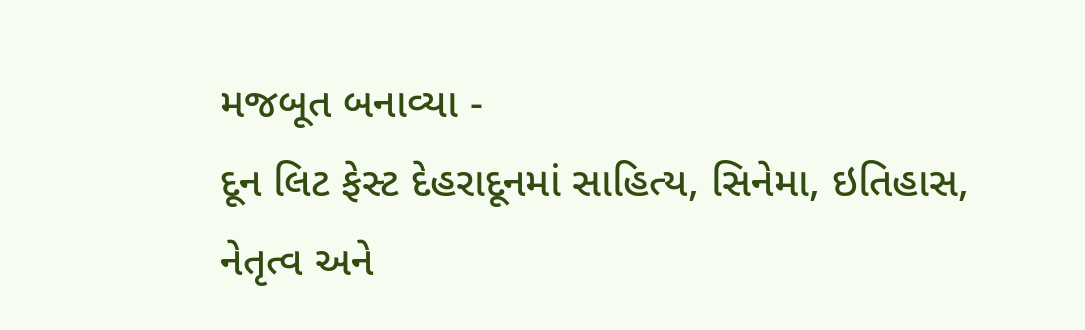મજબૂત બનાવ્યા -
દૂન લિટ ફેસ્ટ દેહરાદૂનમાં સાહિત્ય, સિનેમા, ઇતિહાસ, નેતૃત્વ અને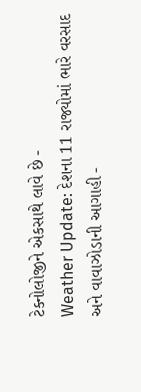ટેક્નોલોજીને એકસાથે લાવે છે -
Weather Update: દેશના 11 રાજ્યોમાં ભારે વરસાદ અને વાવાઝોડાની આગાહી -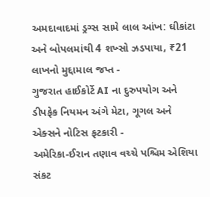અમદાવાદમાં ડ્રગ્સ સામે લાલ આંખ: ઘીકાંટા અને બોપલમાંથી 4 શખ્સો ઝડપાયા, ₹21 લાખનો મુદ્દામાલ જપ્ત -
ગુજરાત હાઈકોર્ટે AI ના દુરુપયોગ અને ડીપફેક નિયમન અંગે મેટા, ગૂગલ અને એક્સને નોટિસ ફટકારી -
અમેરિકા-ઈરાન તણાવ વચ્ચે પશ્ચિમ એશિયા સંકટ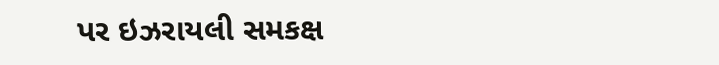પર ઇઝરાયલી સમકક્ષ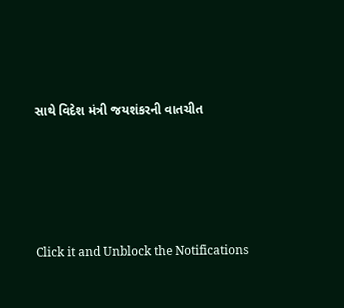સાથે વિદેશ મંત્રી જયશંકરની વાતચીત





Click it and Unblock the Notifications